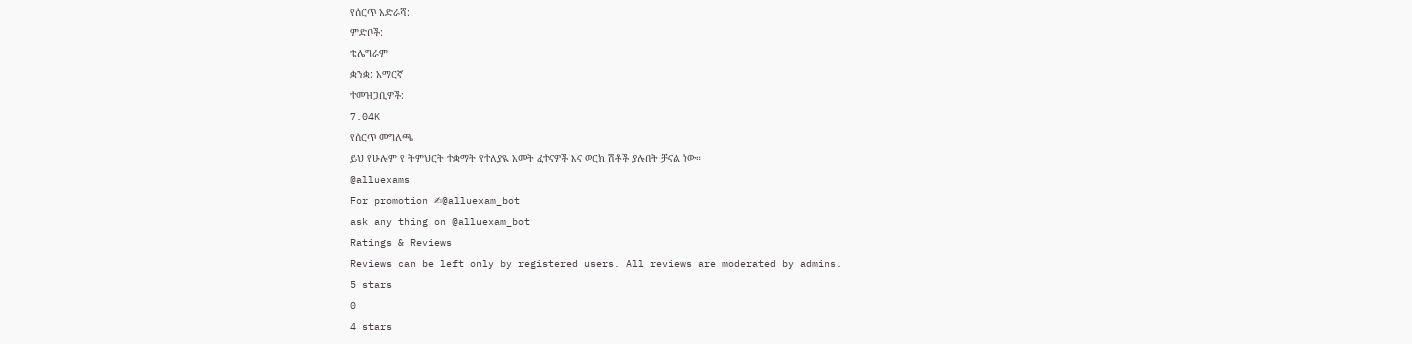የሰርጥ አድራሻ:
ምድቦች:
ቴሌግራም
ቋንቋ: አማርኛ
ተመዝጋቢዎች:
7.04K
የሰርጥ መግለጫ
ይህ የሁሉም የ ትምህርት ተቋማት የተለያዪ አመት ፈተናዎች እና ወርክ ሽቶች ያሉበት ቻናል ነው።
@alluexams
For promotion ✍@alluexam_bot
ask any thing on @alluexam_bot
Ratings & Reviews
Reviews can be left only by registered users. All reviews are moderated by admins.
5 stars
0
4 stars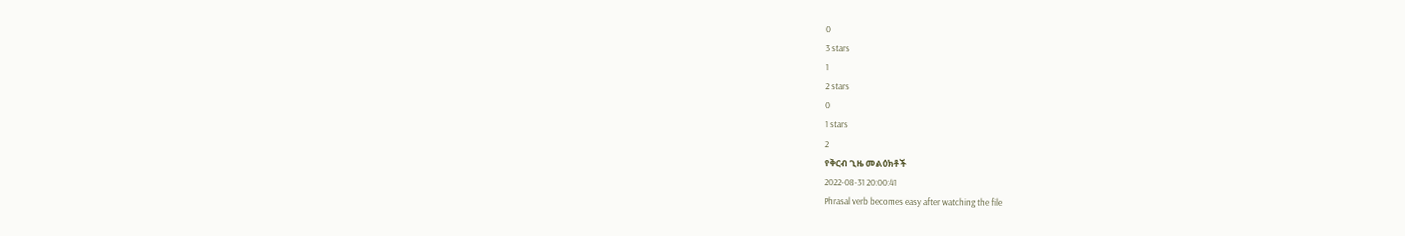0
3 stars
1
2 stars
0
1 stars
2
የቅርብ ጊዜ መልዕክቶች
2022-08-31 20:00:41
Phrasal verb becomes easy after watching the file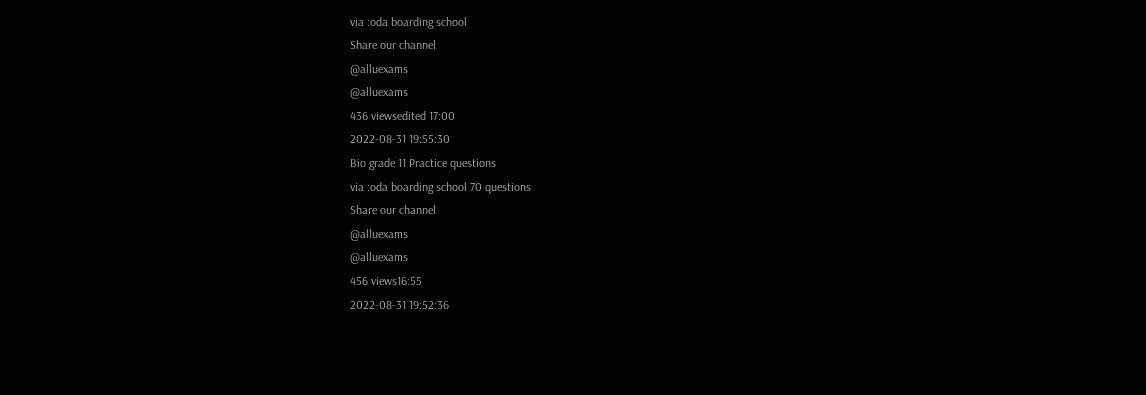via :oda boarding school
Share our channel
@alluexams
@alluexams
436 viewsedited 17:00
2022-08-31 19:55:30
Bio grade 11 Practice questions
via :oda boarding school 70 questions
Share our channel
@alluexams
@alluexams
456 views16:55
2022-08-31 19:52:36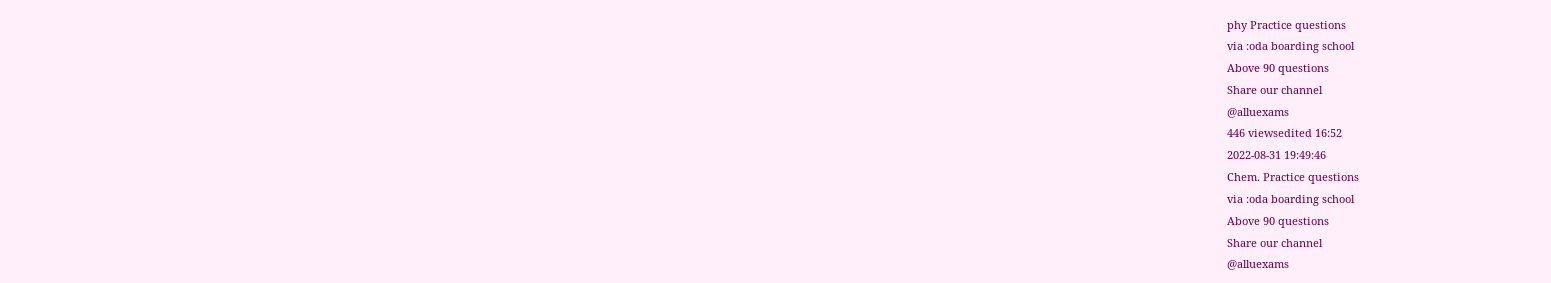phy Practice questions
via :oda boarding school
Above 90 questions
Share our channel
@alluexams
446 viewsedited 16:52
2022-08-31 19:49:46
Chem. Practice questions
via :oda boarding school
Above 90 questions
Share our channel
@alluexams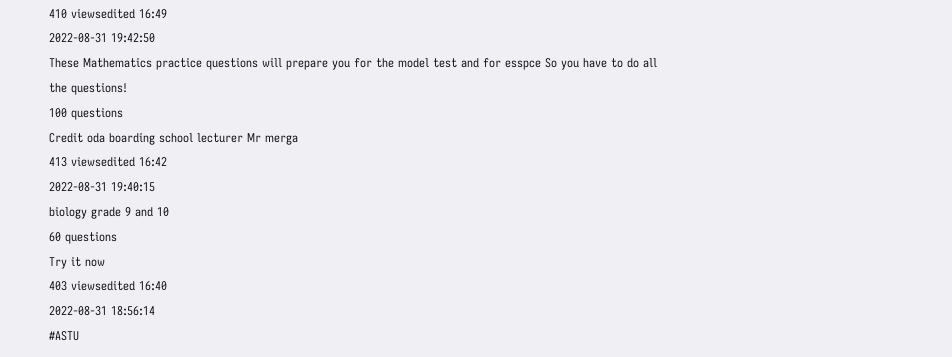410 viewsedited 16:49
2022-08-31 19:42:50
These Mathematics practice questions will prepare you for the model test and for esspce So you have to do all the questions!
100 questions
Credit oda boarding school lecturer Mr merga
413 viewsedited 16:42
2022-08-31 19:40:15
biology grade 9 and 10
60 questions
Try it now
403 viewsedited 16:40
2022-08-31 18:56:14
#ASTU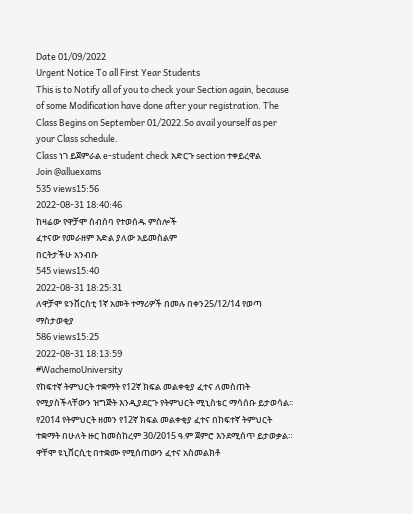Date 01/09/2022
Urgent Notice To all First Year Students
This is to Notify all of you to check your Section again, because of some Modification have done after your registration. The Class Begins on September 01/2022.So avail yourself as per your Class schedule.
Class ነገ ይጀምራል e-student check አድርጉ section ተቀይረዋል
Join @alluexams
535 views15:56
2022-08-31 18:40:46
ከዛሬው የዋቻሞ ስብሰባ የተወሰዱ ምስሎች
ፈተናው የመራዘም እድል ያለው አይመስልም
በርትታችሁ አንብቡ
545 views15:40
2022-08-31 18:25:31
ለዋቻሞ ዩንቨርስቲ 1ኛ አመት ተማሪዎች በመሉ በቀን25/12/14 የወጣ ማስታወቂያ
586 views15:25
2022-08-31 18:13:59
#WachemoUniversity
የከፍተኛ ትምህርት ተቋማት የ12ኛ ክፍል መልቀቂያ ፈተና ለመስጠት የሚያስችላቸውን ዝግጅት እንዲያደርጉ የትምህርት ሚኒስቴር ማሳሰቡ ይታወሳል፡፡
የ2014 የትምህርት ዘመን የ12ኛ ክፍል መልቀቂያ ፈተና በከፍተኛ ትምህርት ተቋማት በሁለት ዙር ከመስከረም 30/2015 ዓ.ም ጀምሮ እንደሚሰጥ ይታወቃል።
ዋቸሞ ዩኒቨርሲቲ በተቋሙ የሚሰጠውን ፈተና አስመልክቶ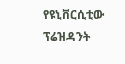የዩኒቨርሲቲው ፕሬዝዳንት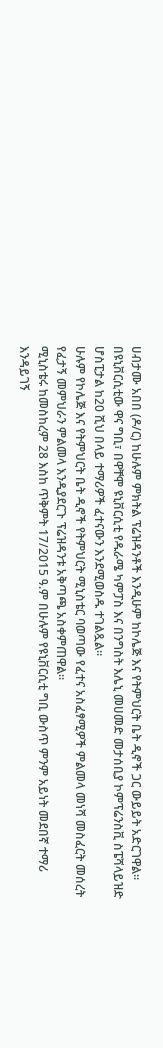ሀብታሙ አበበ (ዶ/ር) ከሁሉም ምክትል ፕሬዝዳንቶች እንዲሁም ከኮሌጅ እና የትምህርት ቤት ዲኖች ጋር ውይይት አድርገዋል።
በዩኒቨርሲቲው ዋና ግቢ፣ በዋቸሞ ዩኒቨርሲቲ የዱራሜ ካምፓስ እና በንግስት እሌኒ መሀመድ መታሰቢያ ኮምፕሬንስቪ ስፔሻላይዝድ ሆስፒታል ከ20 ሺህ በላይ ተማሪዎች ፈተናውን እንደሚወስዱ ተገልጿል።
ሁሉም የኮሌጅ እና የትምህርት ቤት ዲኖች የትምህርት ሚኒስቴር ባወጣው የፈተና አስፈፃሚዎች ምልመላ መነሻ መስፈርት መሰረት የፈታኝ መምህራን ምልመላ እንዲያደርጉ ፕሬዝዳንቱ አቅጣጫ አስቀምጠዋል።
ሚኒስቴሩ ከመስከረም 28 እስከ ጥቅምት 17/2015 ዓ.ም በሁሉም የዩኒቨርሲቲ ግቢ ውስጥ ምንም አይነት መደበኛ ተማሪ እንዳይገኝ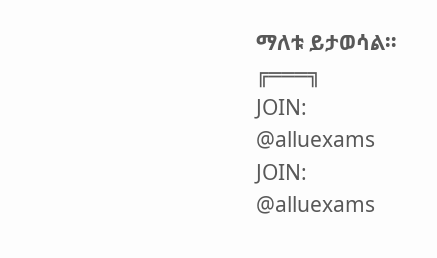ማለቱ ይታወሳል።
╔═══╗
JOIN:
@alluexams
JOIN:
@alluexams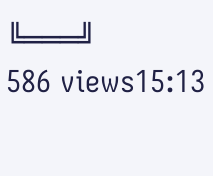╚═══╝
586 views15:13